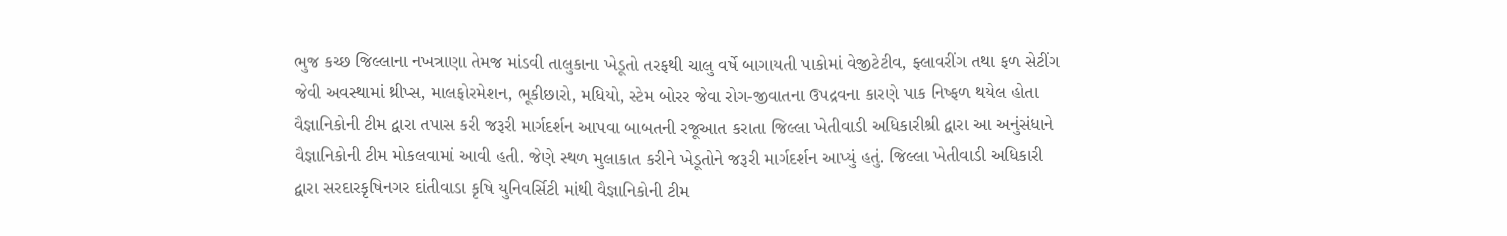ભુજ કચ્છ જિલ્લાના નખત્રાણા તેમજ માંડવી તાલુકાના ખેડૂતો તરફથી ચાલુ વર્ષે બાગાયતી પાકોમાં વેજીટેટીવ, ફ્લાવરીંગ તથા ફળ સેટીંગ જેવી અવસ્થામાં થ્રીપ્સ, માલફોરમેશન, ભૂકીછારો, મધિયો, સ્ટેમ બોરર જેવા રોગ-જીવાતના ઉપદ્રવના કારણે પાક નિષ્ફળ થયેલ હોતા વૈજ્ઞાનિકોની ટીમ દ્વારા તપાસ કરી જરૂરી માર્ગદર્શન આપવા બાબતની રજૂઆત કરાતા જિલ્લા ખેતીવાડી અધિકારીશ્રી દ્વારા આ અનુંસંધાને વૈજ્ઞાનિકોની ટીમ મોકલવામાં આવી હતી. જેણે સ્થળ મુલાકાત કરીને ખેડૂતોને જરૂરી માર્ગદર્શન આપ્યું હતું. જિલ્લા ખેતીવાડી અધિકારી દ્વારા સરદારકૃષિનગર દાંતીવાડા કૃષિ યુનિવર્સિટી માંથી વૈજ્ઞાનિકોની ટીમ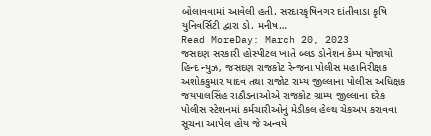બોલાવવામાં આવેલી હતી. સરદારકૃષિનગર દાંતીવાડા કૃષિ યુનિવર્સિટી દ્વારા ડો. મનીષ…
Read MoreDay: March 20, 2023
જસદણ સરકારી હોસ્પીટલ ખાતે બ્લડ ડોનેશન કેમ્પ યોજાયો
હિન્દ ન્યુઝ, જસદણ રાજકોટ રેન્જના પોલીસ મહાનિરીક્ષક અશોકકુમાર યાદવ તથા રાજોટ રામ્ય જીલ્લાના પોલીસ અધિક્ષક જયપાલસિંહ રાઠૌડનાઓએ રાજકોટ ગ્રામ્ય જીલ્લાના દરેક પોલીસ સ્ટેશનમાં કર્મચારીઓનું મેડીકલ હેલ્થ ચેકઅપ કરાવવા સૂચના આપેલ હોય જે અન્વયે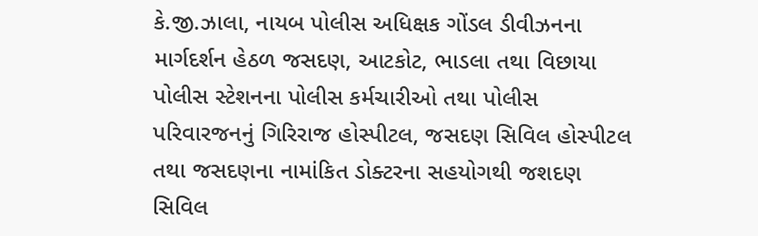કે.જી.ઝાલા, નાયબ પોલીસ અધિક્ષક ગોંડલ ડીવીઝનના માર્ગદર્શન હેઠળ જસદણ, આટકોટ, ભાડલા તથા વિછાયા પોલીસ સ્ટેશનના પોલીસ કર્મચારીઓ તથા પોલીસ પરિવારજનનું ગિરિરાજ હોસ્પીટલ, જસદણ સિવિલ હોસ્પીટલ તથા જસદણના નામાંકિત ડોક્ટરના સહયોગથી જશદણ સિવિલ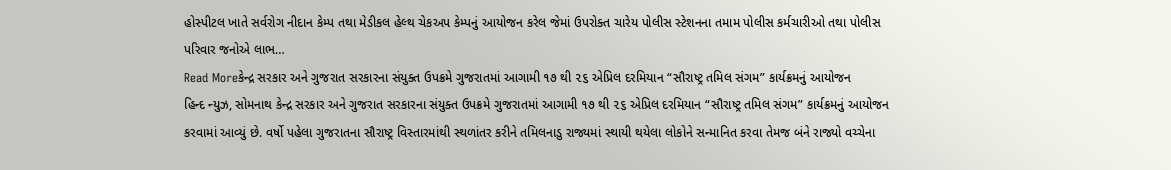હોસ્પીટલ ખાતે સર્વરોગ નીદાન કેમ્પ તથા મેડીકલ હેલ્થ ચેકઅપ કેમ્પનું આયોજન કરેલ જેમાં ઉપરોક્ત ચારેય પોલીસ સ્ટેશનના તમામ પોલીસ કર્મચારીઓ તથા પોલીસ પરિવાર જનોએ લાભ…
Read Moreકેન્દ્ર સરકાર અને ગુજરાત સરકારના સંયુક્ત ઉપક્રમે ગુજરાતમાં આગામી ૧૭ થી ૨૬ એપ્રિલ દરમિયાન “સૌરાષ્ટ્ર તમિલ સંગમ” કાર્યક્રમનું આયોજન
હિન્દ ન્યુઝ, સોમનાથ કેન્દ્ર સરકાર અને ગુજરાત સરકારના સંયુક્ત ઉપક્રમે ગુજરાતમાં આગામી ૧૭ થી ૨૬ એપ્રિલ દરમિયાન “સૌરાષ્ટ્ર તમિલ સંગમ” કાર્યક્રમનું આયોજન કરવામાં આવ્યું છે. વર્ષો પહેલા ગુજરાતના સૌરાષ્ટ્ર વિસ્તારમાંથી સ્થળાંતર કરીને તમિલનાડુ રાજ્યમાં સ્થાયી થયેલા લોકોને સન્માનિત કરવા તેમજ બંને રાજ્યો વચ્ચેના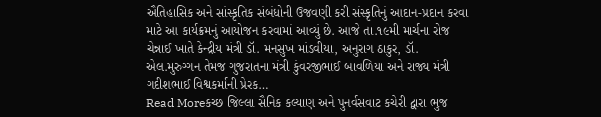ઐતિહાસિક અને સાંસ્કૃતિક સંબંધોની ઉજવણી કરી સંસ્કૃતિનું આદાન-પ્રદાન કરવા માટે આ કાર્યક્રમનું આયોજન કરવામાં આવ્યું છે. આજે તા.૧૯મી માર્ચના રોજ ચેન્નાઈ ખાતે કેન્દ્રીય મંત્રી ડૉ. મનસુખ માંડવીયા, અનુરાગ ઠાકુર, ડૉ. એલ.મુરુગ્ગન તેમજ ગુજરાતના મંત્રી કુંવરજીભાઈ બાવળિયા અને રાજ્ય મંત્રી ગદીશભાઈ વિશ્વકર્માની પ્રેરક…
Read Moreકચ્છ જિલ્લા સૈનિક કલ્યાણ અને પુનર્વસવાટ કચેરી દ્વારા ભુજ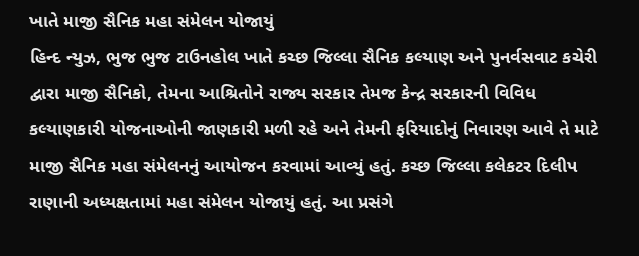ખાતે માજી સૈનિક મહા સંમેલન યોજાયું
હિન્દ ન્યુઝ, ભુજ ભુજ ટાઉનહોલ ખાતે કચ્છ જિલ્લા સૈનિક કલ્યાણ અને પુનર્વસવાટ કચેરી દ્વારા માજી સૈનિકો, તેમના આશ્રિતોને રાજ્ય સરકાર તેમજ કેન્દ્ર સરકારની વિવિધ કલ્યાણકારી યોજનાઓની જાણકારી મળી રહે અને તેમની ફરિયાદોનું નિવારણ આવે તે માટે માજી સૈનિક મહા સંમેલનનું આયોજન કરવામાં આવ્યું હતું. કચ્છ જિલ્લા કલેકટર દિલીપ રાણાની અધ્યક્ષતામાં મહા સંમેલન યોજાયું હતું. આ પ્રસંગે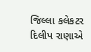જિલ્લા કલેકટર દિલીપ રાણાએ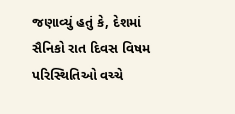જણાવ્યું હતું કે, દેશમાં સૈનિકો રાત દિવસ વિષમ પરિસ્થિતિઓ વચ્ચે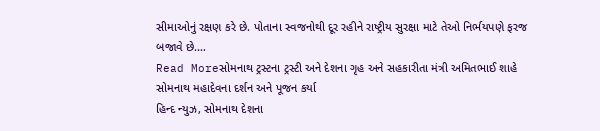સીમાઓનું રક્ષણ કરે છે. પોતાના સ્વજનોથી દૂર રહીને રાષ્ટ્રીય સુરક્ષા માટે તેઓ નિર્ભયપણે ફરજ બજાવે છે.…
Read Moreસોમનાથ ટ્રસ્ટના ટ્રસ્ટી અને દેશના ગૃહ અને સહકારીતા મંત્રી અમિતભાઈ શાહે સોમનાથ મહાદેવના દર્શન અને પૂજન કર્યા
હિન્દ ન્યુઝ, સોમનાથ દેશના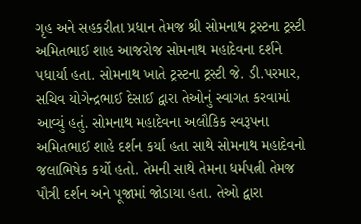ગૃહ અને સહકરીતા પ્રધાન તેમજ શ્રી સોમનાથ ટ્રસ્ટના ટ્રસ્ટી અમિતભાઈ શાહ આજરોજ સોમનાથ મહાદેવના દર્શને પધાર્યા હતા. સોમનાથ ખાતે ટ્રસ્ટના ટ્રસ્ટી જે. ડી.પરમાર, સચિવ યોગેન્દ્રભાઈ દેસાઈ દ્વારા તેઓનું સ્વાગત કરવામાં આવ્યું હતું. સોમનાથ મહાદેવના અલૌકિક સ્વરૂપના અમિતભાઈ શાહે દર્શન કર્યા હતા સાથે સોમનાથ મહાદેવનો જલાભિષેક કર્યો હતો. તેમની સાથે તેમના ધર્મપત્ની તેમજ પૌત્રી દર્શન અને પૂજામાં જોડાયા હતા. તેઓ દ્વારા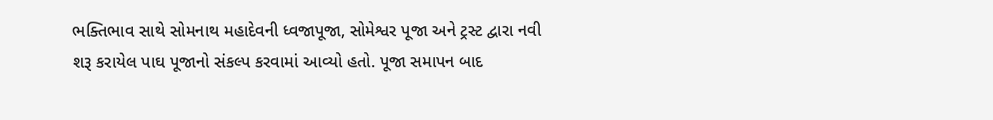ભક્તિભાવ સાથે સોમનાથ મહાદેવની ધ્વજાપૂજા, સોમેશ્વર પૂજા અને ટ્રસ્ટ દ્વારા નવી શરૂ કરાયેલ પાઘ પૂજાનો સંકલ્પ કરવામાં આવ્યો હતો. પૂજા સમાપન બાદ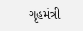ગૃહમંત્રી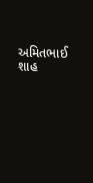અમિતભાઈ શાહ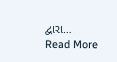દ્વારા…
Read More